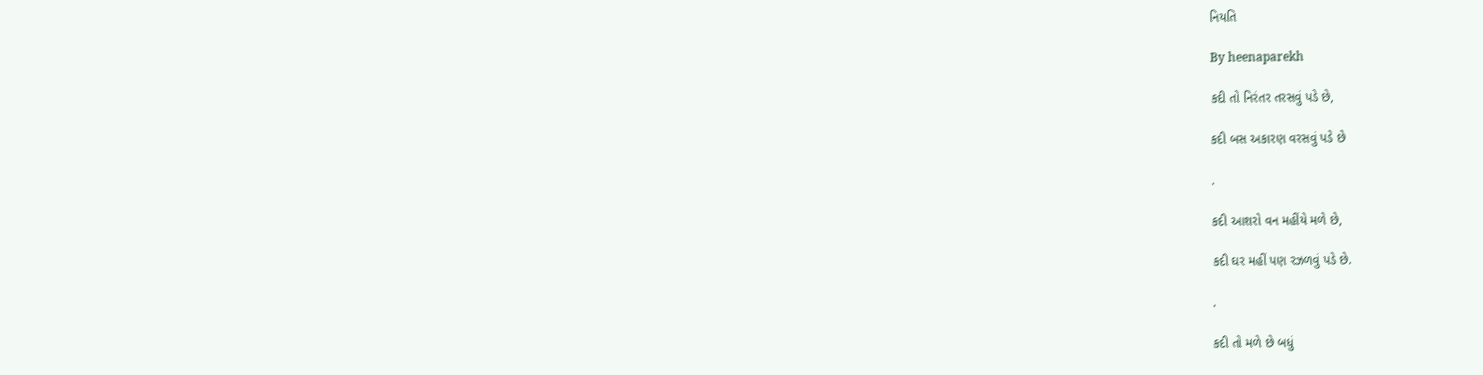નિયતિ

By heenaparekh

કદી તો નિરંતર તરસવું પડે છે,

કદી બસ અકારણ વરસવું પડે છે

.

કદી આશરો વન મહીંયે મળે છે,

કદી ઘર મહીં પણ રઝળવું પડે છે.

.

કદી તો મળે છે બધું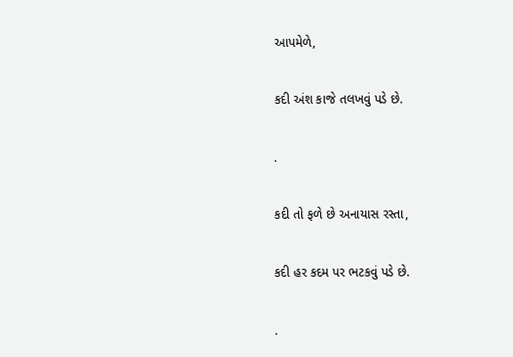આપમેળે,

કદી અંશ કાજે તલખવું પડે છે.

.

કદી તો ફળે છે અનાયાસ રસ્તા,

કદી હર કદમ પર ભટકવું પડે છે.

.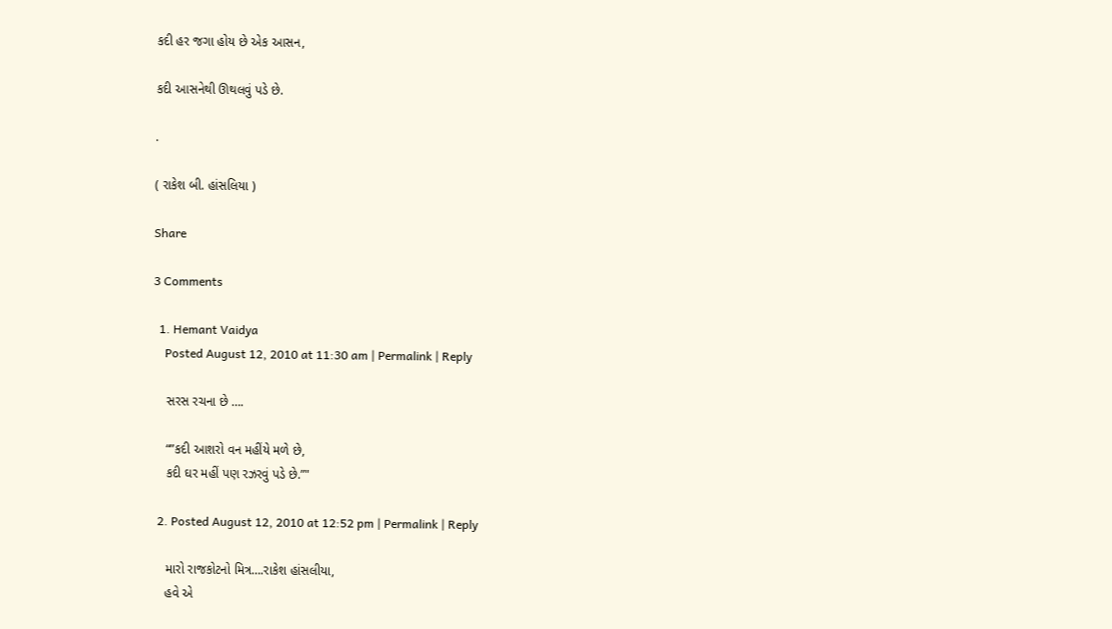કદી હર જગા હોય છે એક આસન,

કદી આસનેથી ઊથલવું પડે છે.

.

( રાકેશ બી. હાંસલિયા )

Share

3 Comments

  1. Hemant Vaidya
    Posted August 12, 2010 at 11:30 am | Permalink | Reply

    સરસ રચના છે ….

    “”કદી આશરો વન મહીંયે મળે છે,
    કદી ઘર મહીં પણ રઝરવું પડે છે.”"

  2. Posted August 12, 2010 at 12:52 pm | Permalink | Reply

    મારો રાજકોટનો મિત્ર….રાકેશ હાંસલીયા,
    હવે એ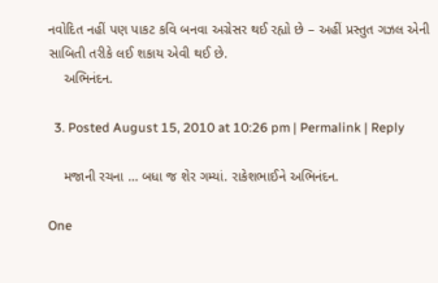નવોદિત નહીં પણ પાકટ કવિ બનવા અગ્રેસર થઈ રહ્યો છે – અહીં પ્રસ્તુત ગઝલ એની સાબિતી તરીકે લઈ શકાય એવી થઈ છે.
    અભિનંદન.

  3. Posted August 15, 2010 at 10:26 pm | Permalink | Reply

    મજાની રચના … બધા જ શેર ગમ્યાં. રાકેશભાઈને અભિનંદન.

One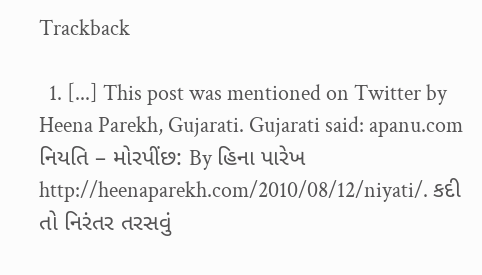Trackback

  1. [...] This post was mentioned on Twitter by Heena Parekh, Gujarati. Gujarati said: apanu.com નિયતિ – મોરપીંછ: By હિના પારેખ http://heenaparekh.com/2010/08/12/niyati/. કદી તો નિરંતર તરસવું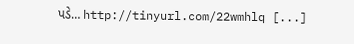પડે… http://tinyurl.com/22wmhlq [...]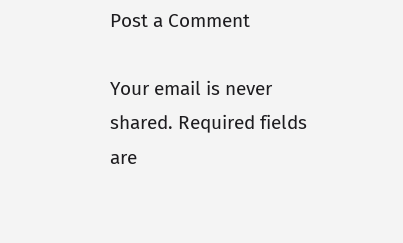Post a Comment

Your email is never shared. Required fields are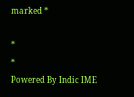marked *

*
*
Powered By Indic IME